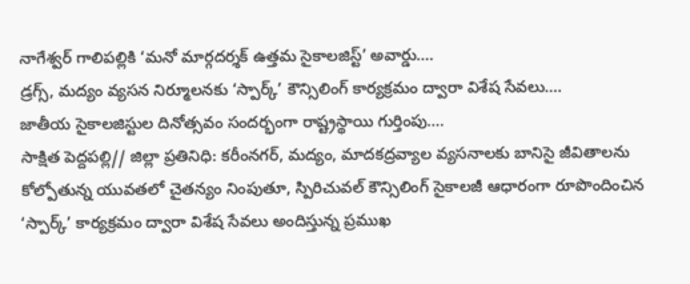నాగేశ్వర్ గాలిపల్లికి ‘మనో మార్గదర్శక్ ఉత్తమ సైకాలజిస్ట్’ అవార్డు….
డ్రగ్స్, మద్యం వ్యసన నిర్మూలనకు ‘స్పార్క్’ కౌన్సిలింగ్ కార్యక్రమం ద్వారా విశేష సేవలు….
జాతీయ సైకాలజిస్టుల దినోత్సవం సందర్భంగా రాష్ట్రస్థాయి గుర్తింపు….
సాక్షిత పెద్దపల్లి// జిల్లా ప్రతినిధి: కరీంనగర్, మద్యం, మాదకద్రవ్యాల వ్యసనాలకు బానిసై జీవితాలను కోల్పోతున్న యువతలో చైతన్యం నింపుతూ, స్పిరిచువల్ కౌన్సిలింగ్ సైకాలజీ ఆధారంగా రూపొందించిన ‘స్పార్క్’ కార్యక్రమం ద్వారా విశేష సేవలు అందిస్తున్న ప్రముఖ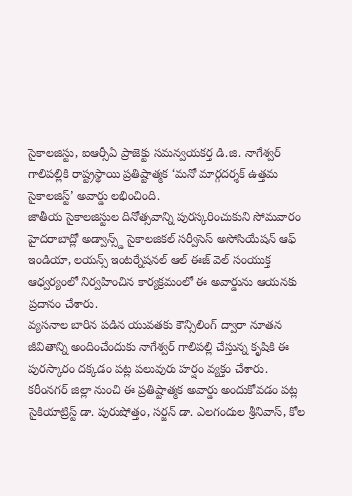సైకాలజిస్టు, ఐఆర్సీఏ ప్రాజెక్టు సమన్వయకర్త డి.జి. నాగేశ్వర్ గాలిపల్లికి రాష్ట్రస్థాయి ప్రతిష్టాత్మక ‘మనో మార్గదర్శక్ ఉత్తమ సైకాలజిస్ట్’ అవార్డు లభించింది.
జాతీయ సైకాలజిస్టుల దినోత్సవాన్ని పురస్కరించుకుని సోమవారం హైదరాబాద్లో అడ్వాన్స్డ్ సైకాలజికల్ సర్వీసెస్ అసోసియేషన్ ఆఫ్ ఇండియా, లయన్స్ ఇంటర్నేషనల్ ఆల్ ఈజ్ వెల్ సంయుక్త ఆధ్వర్యంలో నిర్వహించిన కార్యక్రమంలో ఈ అవార్డును ఆయనకు ప్రదానం చేశారు.
వ్యసనాల బారిన పడిన యువతకు కౌన్సిలింగ్ ద్వారా నూతన జీవితాన్ని అందించేందుకు నాగేశ్వర్ గాలిపల్లి చేస్తున్న కృషికి ఈ పురస్కారం దక్కడం పట్ల పలువురు హర్షం వ్యక్తం చేశారు.
కరీంనగర్ జిల్లా నుంచి ఈ ప్రతిష్టాత్మక అవార్డు అందుకోవడం పట్ల సైకియాట్రిస్ట్ డా. పురుషోత్తం, సర్జన్ డా. ఎలగందుల శ్రీనివాస్, కోల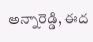అన్నారెడ్డి, ఈద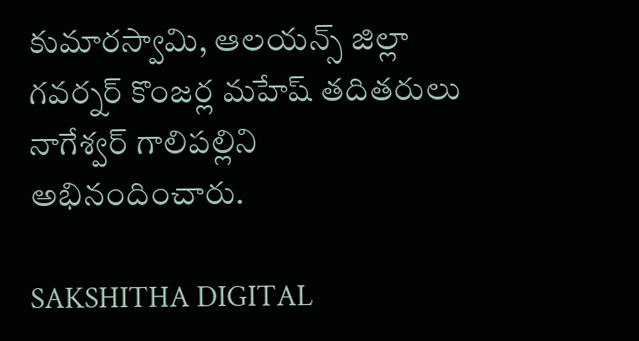కుమారస్వామి, ఆలయన్స్ జిల్లా గవర్నర్ కొంజర్ల మహేష్ తదితరులు నాగేశ్వర్ గాలిపల్లిని అభినందించారు.

SAKSHITHA DIGITAL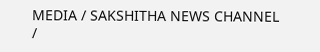MEDIA / SAKSHITHA NEWS CHANNEL /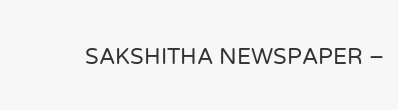SAKSHITHA NEWSPAPER –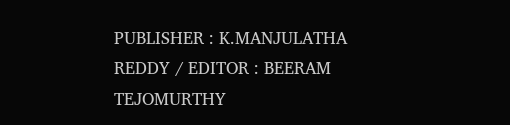PUBLISHER : K.MANJULATHA REDDY / EDITOR : BEERAM TEJOMURTHY